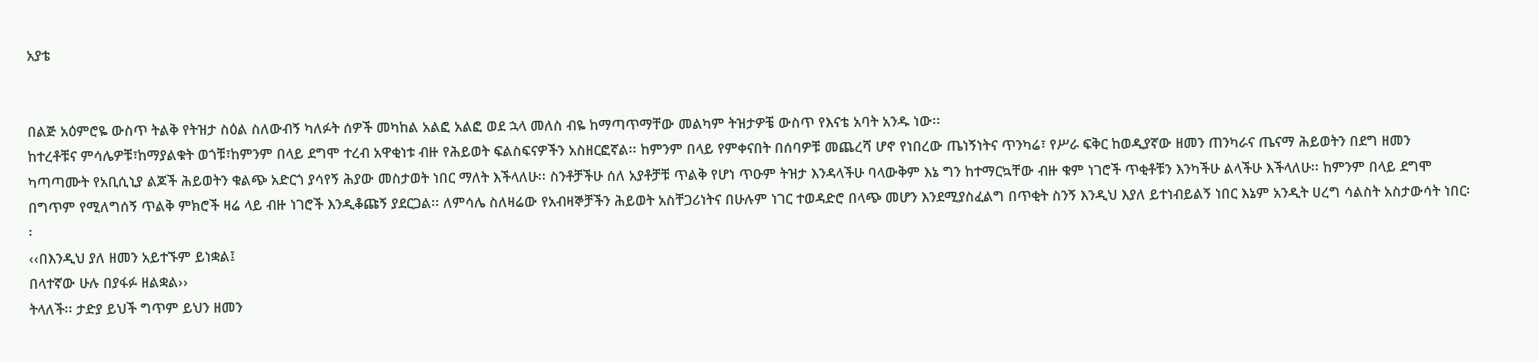አያቴ


በልጅ አዕምሮዬ ውስጥ ትልቅ የትዝታ ስዕል ስለውብኝ ካለፉት ሰዎች መካከል አልፎ አልፎ ወደ ኋላ መለስ ብዬ ከማጣጥማቸው መልካም ትዝታዎቼ ውስጥ የእናቴ አባት አንዱ ነው፡፡
ከተረቶቹና ምሳሌዎቹ፣ከማያልቁት ወጎቹ፣ከምንም በላይ ደግሞ ተረብ አዋቂነቱ ብዙ የሕይወት ፍልስፍናዎችን አስዘርፎኛል፡፡ ከምንም በላይ የምቀናበት በሰባዎቹ መጨረሻ ሆኖ የነበረው ጤነኝነትና ጥንካሬ፣ የሥራ ፍቅር ከወዲያኛው ዘመን ጠንካራና ጤናማ ሕይወትን በደግ ዘመን ካጣጣሙት የአቢሲኒያ ልጆች ሕይወትን ቁልጭ አድርጎ ያሳየኝ ሕያው መስታወት ነበር ማለት እችላለሁ፡፡ ስንቶቻችሁ ሰለ አያቶቻቹ ጥልቅ የሆነ ጥዑም ትዝታ እንዳላችሁ ባላውቅም እኔ ግን ከተማርኳቸው ብዙ ቁም ነገሮች ጥቂቶቹን እንካችሁ ልላችሁ እችላለሁ፡፡ ከምንም በላይ ደግሞ በግጥም የሚለግሰኝ ጥልቅ ምክሮች ዛሬ ላይ ብዙ ነገሮች እንዲቆጩኝ ያደርጋል፡፡ ለምሳሌ ስለዛሬው የአብዛኞቻችን ሕይወት አስቸጋሪነትና በሁሉም ነገር ተወዳድሮ በላጭ መሆን እንደሚያስፈልግ በጥቂት ስንኝ እንዲህ እያለ ይተነብይልኝ ነበር እኔም አንዲት ሀረግ ሳልስት አስታውሳት ነበር፡፡
‹‹በእንዲህ ያለ ዘመን አይተኙም ይነቋል፤
በላተኛው ሁሉ በያፋፉ ዘልቋል››
ትላለች፡፡ ታድያ ይህች ግጥም ይህን ዘመን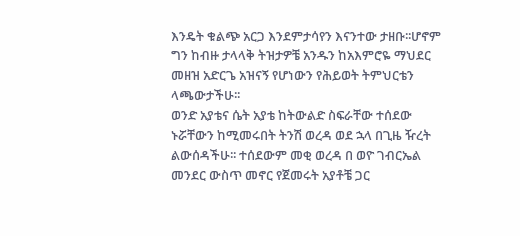እንዴት ቁልጭ አርጋ እንደምታሳየን እናንተው ታዘቡ፡፡ሆኖም ግን ከብዙ ታላላቅ ትዝታዎቼ አንዱን ከአእምሮዬ ማህደር መዘዝ አድርጌ አዝናኝ የሆነውን የሕይወት ትምህርቴን ላጫውታችሁ፡፡
ወንድ አያቴና ሴት አያቴ ከትውልድ ስፍራቸው ተሰደው ኑሯቸውን ከሚመሩበት ትንሽ ወረዳ ወደ ኋላ በጊዜ ዥረት ልውሰዳችሁ፡፡ ተሰደውም መቂ ወረዳ በ ወዮ ገብርኤል መንደር ውስጥ መኖር የጀመሩት አያቶቼ ጋር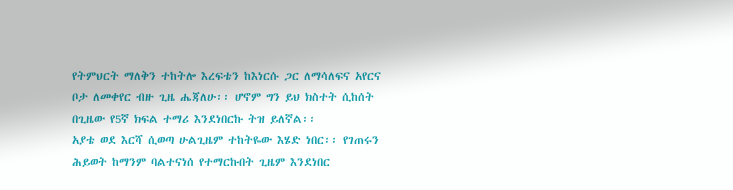የትምህርት ማለቅን ተከትሎ እረፍቴን ከእነርሱ ጋር ለማሳለፍና አየርና ቦታ ለመቀየር ብዙ ጊዜ ሔጃለሁ፡፡ ሆኖም ግን ይህ ክስተት ሲከሰት በጊዜው የ5ኛ ክፍል ተማሪ እንደነበርኩ ትዝ ይለኛል፡፡
አያቴ ወደ እርሻ ሲወጣ ሁልጊዜም ተከትዬው እሄድ ነበር፡፡ የገጠሩን ሕይወት ከማንም ባልተናነሰ የተማርኩበት ጊዜም እንደነበር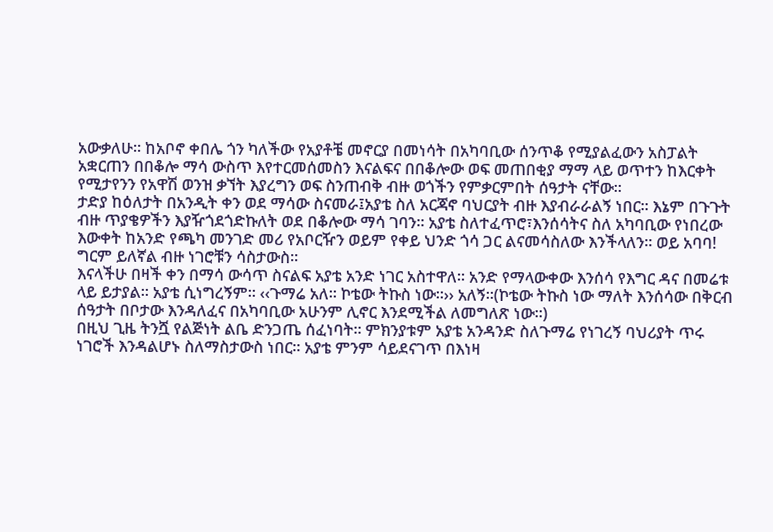አውቃለሁ፡፡ ከአቦኖ ቀበሌ ጎን ካለችው የአያቶቼ መኖርያ በመነሳት በአካባቢው ሰንጥቆ የሚያልፈውን አስፓልት አቋርጠን በበቆሎ ማሳ ውስጥ እየተርመሰመስን እናልፍና በበቆሎው ወፍ መጠበቂያ ማማ ላይ ወጥተን ከእርቀት የሚታየንን የአዋሽ ወንዝ ቃኘት እያረግን ወፍ ስንጠብቅ ብዙ ወጎችን የምቃርምበት ሰዓታት ናቸው፡፡
ታድያ ከዕለታት በአንዲት ቀን ወደ ማሳው ስናመራ፤አያቴ ስለ አርጃኖ ባህርያት ብዙ እያብራራልኝ ነበር፡፡ እኔም በጉጉት ብዙ ጥያቄዎችን እያዥጎደጎድኩለት ወደ በቆሎው ማሳ ገባን፡፡ አያቴ ስለተፈጥሮ፣እንሰሳትና ስለ አካባቢው የነበረው እውቀት ከአንድ የጫካ መንገድ መሪ የአቦርዥን ወይም የቀይ ህንድ ጎሳ ጋር ልናመሳስለው እንችላለን፡፡ ወይ አባባ! ግርም ይለኛል ብዙ ነገሮቹን ሳስታውስ፡፡
እናላችሁ በዛች ቀን በማሳ ውሳጥ ስናልፍ አያቴ አንድ ነገር አስተዋለ፡፡ አንድ የማላውቀው እንሰሳ የእግር ዳና በመሬቱ ላይ ይታያል፡፡ አያቴ ሲነግረኝም፡፡ ‹‹ጉማሬ አለ፡፡ ኮቴው ትኩስ ነው፡፡›› አለኝ፡፡(ኮቴው ትኩስ ነው ማለት እንሰሳው በቅርብ ሰዓታት በቦታው እንዳለፈና በአካባቢው አሁንም ሊኖር እንደሚችል ለመግለጽ ነው፡፡)
በዚህ ጊዜ ትንሿ የልጅነት ልቤ ድንጋጤ ሰፈነባት፡፡ ምክንያቱም አያቴ አንዳንድ ስለጉማሬ የነገረኝ ባህሪያት ጥሩ ነገሮች እንዳልሆኑ ስለማስታውስ ነበር፡፡ አያቴ ምንም ሳይደናገጥ በእነዛ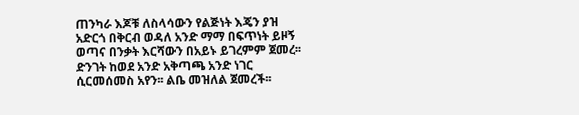ጠንካራ እጆቹ ለስላሳውን የልጅነት እጄን ያዝ አድርጎ በቅርብ ወዳለ አንድ ማማ በፍጥነት ይዞኝ ወጣና በንቃት እርሻውን በአይኑ ይገረምም ጀመረ፡፡ድንገት ከወደ አንድ አቅጣጫ አንድ ነገር ሲርመሰመስ አየን፡፡ ልቤ መዝለል ጀመረች፡፡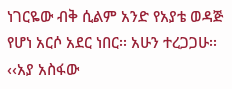ነገርዬው ብቅ ሲልም አንድ የአያቴ ወዳጅ የሆነ አርሶ አደር ነበር፡፡ አሁን ተረጋጋሁ፡፡
‹‹አያ አስፋው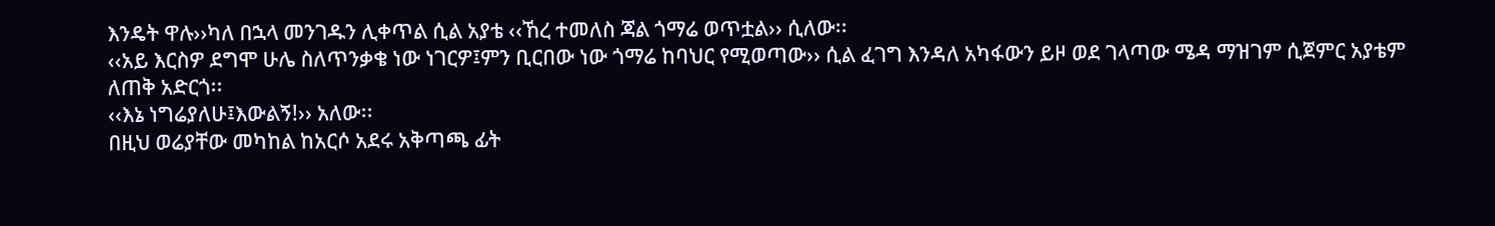እንዴት ዋሉ››ካለ በኋላ መንገዱን ሊቀጥል ሲል አያቴ ‹‹ኸረ ተመለስ ጃል ጎማሬ ወጥቷል›› ሲለው፡፡
‹‹አይ እርስዎ ደግሞ ሁሌ ስለጥንቃቄ ነው ነገርዎ፤ምን ቢርበው ነው ጎማሬ ከባህር የሚወጣው›› ሲል ፈገግ እንዳለ አካፋውን ይዞ ወደ ገላጣው ሜዳ ማዝገም ሲጀምር አያቴም ለጠቅ አድርጎ፡፡
‹‹እኔ ነግሬያለሁ፤እውልኝ!›› አለው፡፡
በዚህ ወሬያቸው መካከል ከአርሶ አደሩ አቅጣጫ ፊት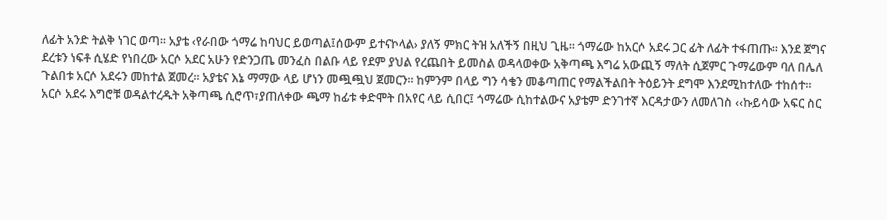ለፊት አንድ ትልቅ ነገር ወጣ፡፡ አያቴ ‹የራበው ጎማሬ ከባህር ይወጣል፤ሰውም ይተናኮላል› ያለኝ ምክር ትዝ አለችኝ በዚህ ጊዜ፡፡ ጎማሬው ከአርሶ አደሩ ጋር ፊት ለፊት ተፋጠጡ፡፡ እንደ ጀግና ደረቱን ነፍቶ ሲሄድ የነበረው አርሶ አደር አሁን የድንጋጤ መንፈስ በልቡ ላይ የደም ያህል የረጨበት ይመስል ወዳላወቀው አቅጣጫ እግሬ አውጪኝ ማለት ሲጀምር ጉማሬውም ባለ በሌለ ጉልበቱ አርሶ አደሩን መከተል ጀመረ፡፡ አያቴና እኔ ማማው ላይ ሆነን መጯጯህ ጀመርን፡፡ ከምንም በላይ ግን ሳቄን መቆጣጠር የማልችልበት ትዕይንት ደግሞ እንደሚከተለው ተከሰተ፡፡
አርሶ አደሩ እግሮቹ ወዳልተረዱት አቅጣጫ ሲሮጥ፣ያጠለቀው ጫማ ከፊቱ ቀድሞት በአየር ላይ ሲበር፤ ጎማሬው ሲከተልውና አያቴም ድንገተኛ እርዳታውን ለመለገስ ‹‹ኩይሳው አፍር ስር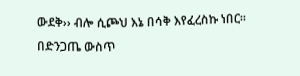ውደቅ›› ብሎ ሲጮህ እኔ በሳቅ እየፈረስኩ ነበር፡፡ በድንጋጤ ውስጥ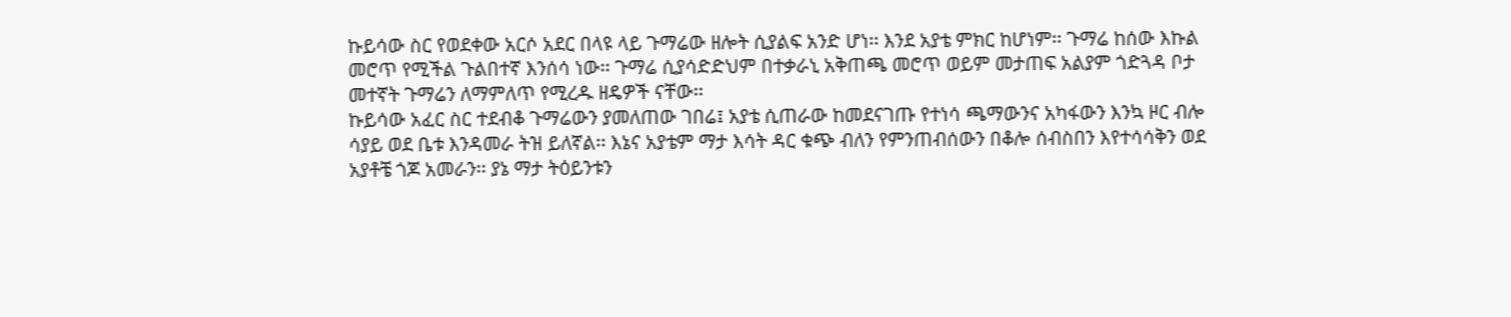ኩይሳው ስር የወደቀው አርሶ አደር በላዩ ላይ ጉማሬው ዘሎት ሲያልፍ አንድ ሆነ፡፡ እንደ አያቴ ምክር ከሆነም፡፡ ጉማሬ ከሰው እኩል መሮጥ የሚችል ጉልበተኛ እንሰሳ ነው፡፡ ጉማሬ ሲያሳድድህም በተቃራኒ አቅጠጫ መሮጥ ወይም መታጠፍ አልያም ጎድጓዳ ቦታ መተኛት ጉማሬን ለማምለጥ የሚረዱ ዘዴዎች ናቸው፡፡
ኩይሳው አፈር ስር ተደብቆ ጉማሬውን ያመለጠው ገበሬ፤ አያቴ ሲጠራው ከመደናገጡ የተነሳ ጫማውንና አካፋውን እንኳ ዞር ብሎ ሳያይ ወደ ቤቱ እንዳመራ ትዝ ይለኛል፡፡ እኔና አያቴም ማታ እሳት ዳር ቁጭ ብለን የምንጠብሰውን በቆሎ ሰብስበን እየተሳሳቅን ወደ አያቶቼ ጎጆ አመራን፡፡ ያኔ ማታ ትዕይንቱን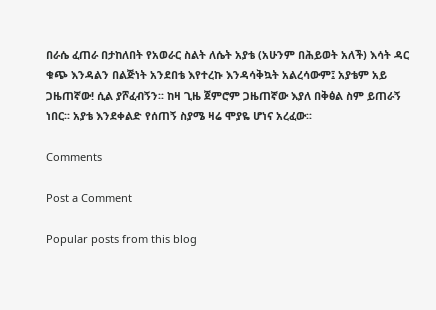በራሴ ፈጠራ በታከለበት የአወራር ስልት ለሴት አያቴ (አሁንም በሕይወት አለች) እሳት ዳር ቁጭ እንዳልን በልጅነት አንደበቴ እየተረኩ እንዳሳቅኳት አልረሳውም፤ አያቴም አይ ጋዜጠኛው! ሲል ያሾፈብኝን፡፡ ከዛ ጊዜ ጀምሮም ጋዜጠኛው እያለ በቅፅል ስም ይጠራኝ ነበር፡፡ አያቴ እንደቀልድ የሰጠኝ ስያሜ ዛሬ ሞያዬ ሆነና አረፈው፡፡

Comments

Post a Comment

Popular posts from this blog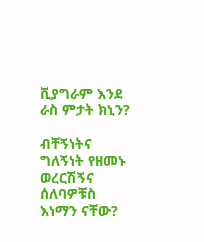ቪያግራም እንደ ራስ ምታት ክኒን?

ብቸኝነትና ግለኝነት የዘመኑ ወረርሽኝና ሰለባዎቹስ እነማን ናቸው?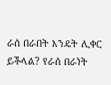ራሰ በራበት እንዴት ሊቀር ይችላል? የራሰ በራነት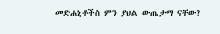መድሐኒቶችስ ምን ያህል ውጤታማ ናቸው?